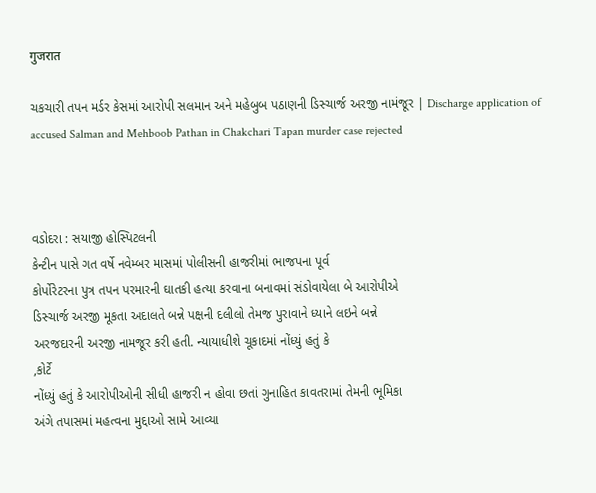गुजरात

ચકચારી તપન મર્ડર કેસમાં આરોપી સલમાન અને મહેબુબ પઠાણની ડિસ્ચાર્જ અરજી નામંજૂર | Discharge application of accused Salman and Mehboob Pathan in Chakchari Tapan murder case rejected



વડોદરા : સયાજી હોસ્પિટલની
કેન્ટીન પાસે ગત વર્ષે નવેમ્બર માસમાં પોલીસની હાજરીમાં ભાજપના પૂર્વ
કોર્પોરેટરના પુત્ર તપન પરમારની ઘાતકી હત્યા કરવાના બનાવમાં સંડોવાયેલા બે આરોપીએ
ડિસ્ચાર્જ અરજી મૂકતા અદાલતે બન્ને પક્ષની દલીલો તેમજ પુરાવાને ધ્યાને લઇને બન્ને
અરજદારની અરજી નામજૂર કરી હતી. ન્યાયાધીશે ચૂકાદમાં નોંધ્યું હતું કે
,કોર્ટે
નોંધ્યું હતું કે આરોપીઓની સીધી હાજરી ન હોવા છતાં ગુનાહિત કાવતરામાં તેમની ભૂમિકા
અંગે તપાસમાં મહત્વના મુદ્દાઓ સામે આવ્યા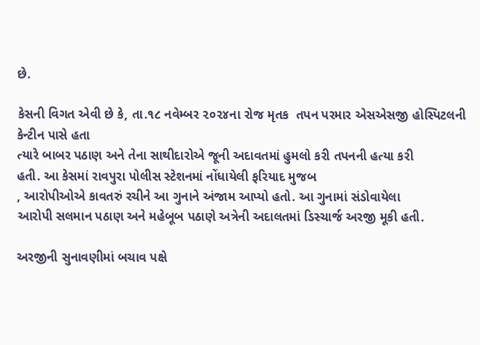છે.

કેસની વિગત એવી છે કે, તા.૧૮ નવેમ્બર ૨૦૨૪ના રોજ મૃતક  તપન પરમાર એસએસજી હોસ્પિટલની કેન્ટીન પાસે હતા
ત્યારે બાબર પઠાણ અને તેના સાથીદારોએ જૂની અદાવતમાં હુમલો કરી તપનની હત્યા કરી
હતી. આ કેસમાં રાવપુરા પોલીસ સ્ટેશનમાં નોંધાયેલી ફરિયાદ મુજબ
, આરોપીઓએ કાવતરું રચીને આ ગુનાને અંજામ આપ્યો હતો. આ ગુનામાં સંડોવાયેલા
આરોપી સલમાન પઠાણ અને મહેબૂબ પઠાણે અત્રેની અદાલતમાં ડિસ્ચાર્જ અરજી મૂકી હતી.

અરજીની સુનાવણીમાં બચાવ પક્ષે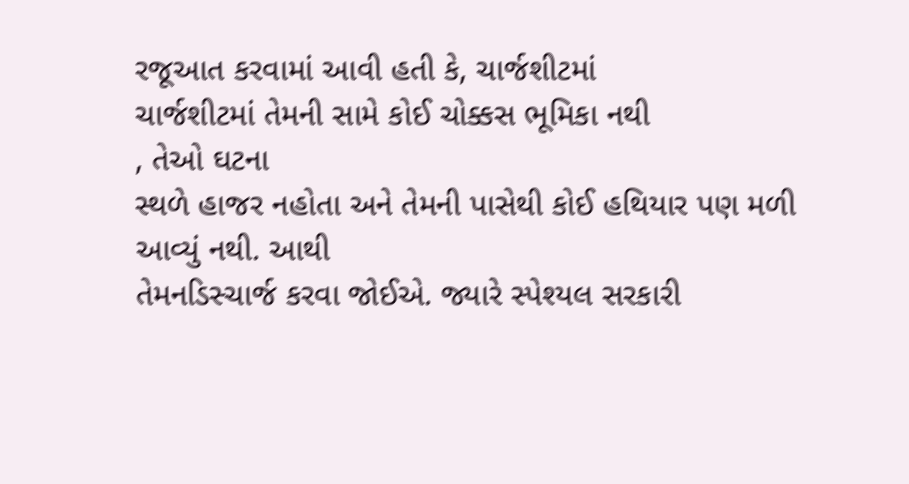રજૂઆત કરવામાં આવી હતી કે, ચાર્જશીટમાં
ચાર્જશીટમાં તેમની સામે કોઈ ચોક્કસ ભૂમિકા નથી
, તેઓ ઘટના
સ્થળે હાજર નહોતા અને તેમની પાસેથી કોઈ હથિયાર પણ મળી આવ્યું નથી. આથી
તેમનડિસ્ચાર્જ કરવા જોઈએ. જ્યારે સ્પેશ્યલ સરકારી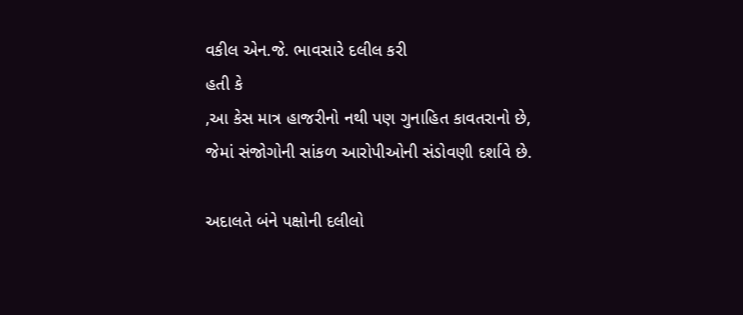વકીલ એન.જે. ભાવસારે દલીલ કરી
હતી કે
,આ કેસ માત્ર હાજરીનો નથી પણ ગુનાહિત કાવતરાનો છે,
જેમાં સંજોગોની સાંકળ આરોપીઓની સંડોવણી દર્શાવે છે.

અદાલતે બંને પક્ષોની દલીલો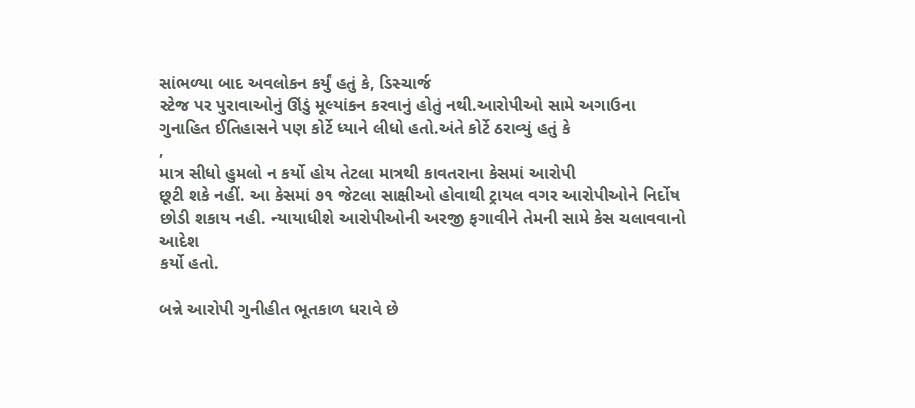સાંભળ્યા બાદ અવલોકન કર્યું હતું કે, ડિસ્ચાર્જ
સ્ટેજ પર પુરાવાઓનું ઊંડું મૂલ્યાંકન કરવાનું હોતું નથી.આરોપીઓ સામે અગાઉના
ગુનાહિત ઈતિહાસને પણ કોર્ટે ધ્યાને લીધો હતો.અંતે કોર્ટે ઠરાવ્યું હતું કે
,
માત્ર સીધો હુમલો ન કર્યો હોય તેટલા માત્રથી કાવતરાના કેસમાં આરોપી
છૂટી શકે નહીં. આ કેસમાં ૭૧ જેટલા સાક્ષીઓ હોવાથી ટ્રાયલ વગર આરોપીઓને નિર્દોષ
છોડી શકાય નહી. ન્યાયાધીશે આરોપીઓની અરજી ફગાવીને તેમની સામે કેસ ચલાવવાનો આદેશ
કર્યો હતો.

બન્ને આરોપી ગુનીહીત ભૂતકાળ ધરાવે છે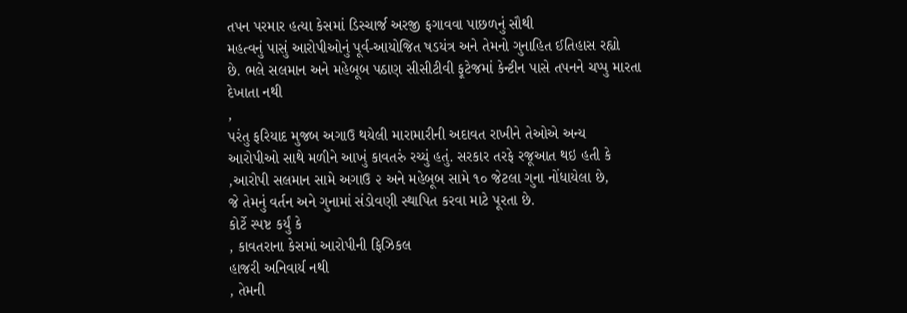તપન પરમાર હત્યા કેસમાં ડિસ્ચાર્જ અરજી ફગાવવા પાછળનું સૌથી
મહત્વનું પાસું આરોપીઓનું પૂર્વ-આયોજિત ષડયંત્ર અને તેમનો ગુનાહિત ઈતિહાસ રહ્યો
છે. ભલે સલમાન અને મહેબૂબ પઠાણ સીસીટીવી ફૂટેજમાં કેન્ટીન પાસે તપનને ચપ્પુ મારતા
દેખાતા નથી
,
પરંતુ ફરિયાદ મુજબ અગાઉ થયેલી મારામારીની અદાવત રાખીને તેઓએ અન્ય
આરોપીઓ સાથે મળીને આખું કાવતરું રચ્યું હતું. સરકાર તરફે રજૂઆત થઇ હતી કે
,આરોપી સલમાન સામે અગાઉ ૨ અને મહેબૂબ સામે ૧૦ જેટલા ગુના નોંધાયેલા છે,
જે તેમનું વર્તન અને ગુનામાં સંડોવણી સ્થાપિત કરવા માટે પૂરતા છે.
કોર્ટે સ્પષ્ટ કર્યું કે
, કાવતરાના કેસમાં આરોપીની ફિઝિકલ
હાજરી અનિવાર્ય નથી
, તેમની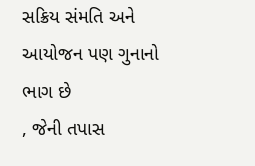સક્રિય સંમતિ અને આયોજન પણ ગુનાનો
ભાગ છે
, જેની તપાસ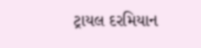ટ્રાયલ દરમિયાન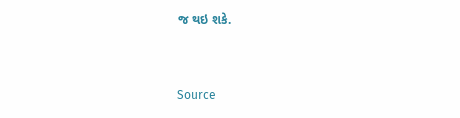જ થઇ શકે.



Source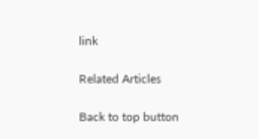link

Related Articles

Back to top button